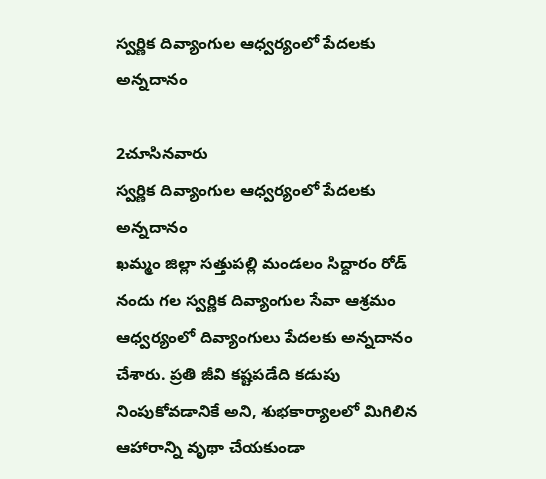స్వర్ణిక దివ్యాంగుల ఆధ్వర్యంలో పేదలకు అన్నదానం

2చూసినవారు
స్వర్ణిక దివ్యాంగుల ఆధ్వర్యంలో పేదలకు అన్నదానం
ఖమ్మం జిల్లా సత్తుపల్లి మండలం సిద్దారం రోడ్ నందు గల స్వర్ణిక దివ్యాంగుల సేవా ఆశ్రమం ఆధ్వర్యంలో దివ్యాంగులు పేదలకు అన్నదానం చేశారు. ప్రతి జీవి కష్టపడేది కడుపు నింపుకోవడానికే అని, శుభకార్యాలలో మిగిలిన ఆహారాన్ని వృథా చేయకుండా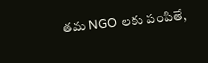తమ NGO లకు పంపితే,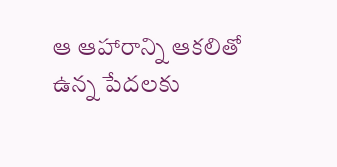ఆ ఆహారాన్ని ఆకలితో ఉన్న పేదలకు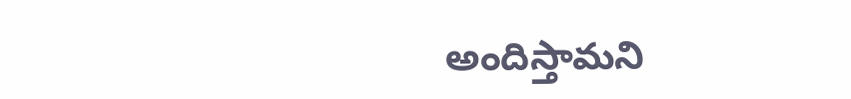అందిస్తామని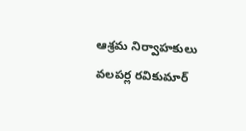ఆశ్రమ నిర్వాహకులు వలపర్ల రవికుమార్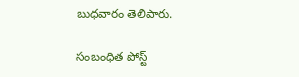బుధవారం తెలిపారు.

సంబంధిత పోస్ట్